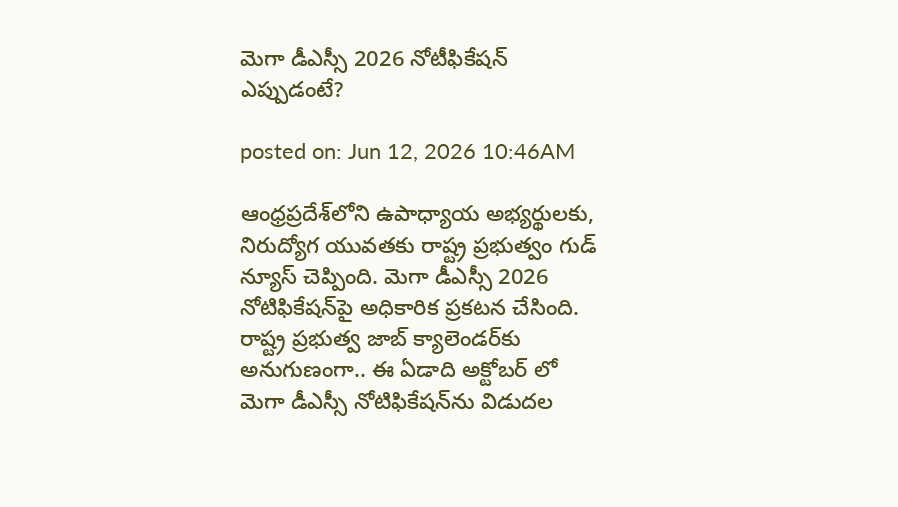మెగా డీఎస్సీ 2026 నోటీఫికేషన్ ఎప్పుడంటే?

posted on: Jun 12, 2026 10:46AM

ఆంధ్రప్రదేశ్‌లోని ఉపాధ్యాయ అభ్యర్థులకు, నిరుద్యోగ యువతకు రాష్ట్ర ప్రభుత్వం గుడ్ న్యూస్ చెప్పింది. మెగా డీఎస్సీ 2026  నోటిఫికేషన్‌పై అధికారిక ప్రకటన చేసింది.  రాష్ట్ర ప్రభుత్వ జాబ్ క్యాలెండర్‌కు అనుగుణంగా.. ఈ ఏడాది అక్టోబర్ లో  మెగా డీఎస్సీ నోటిఫికేషన్‌ను విడుదల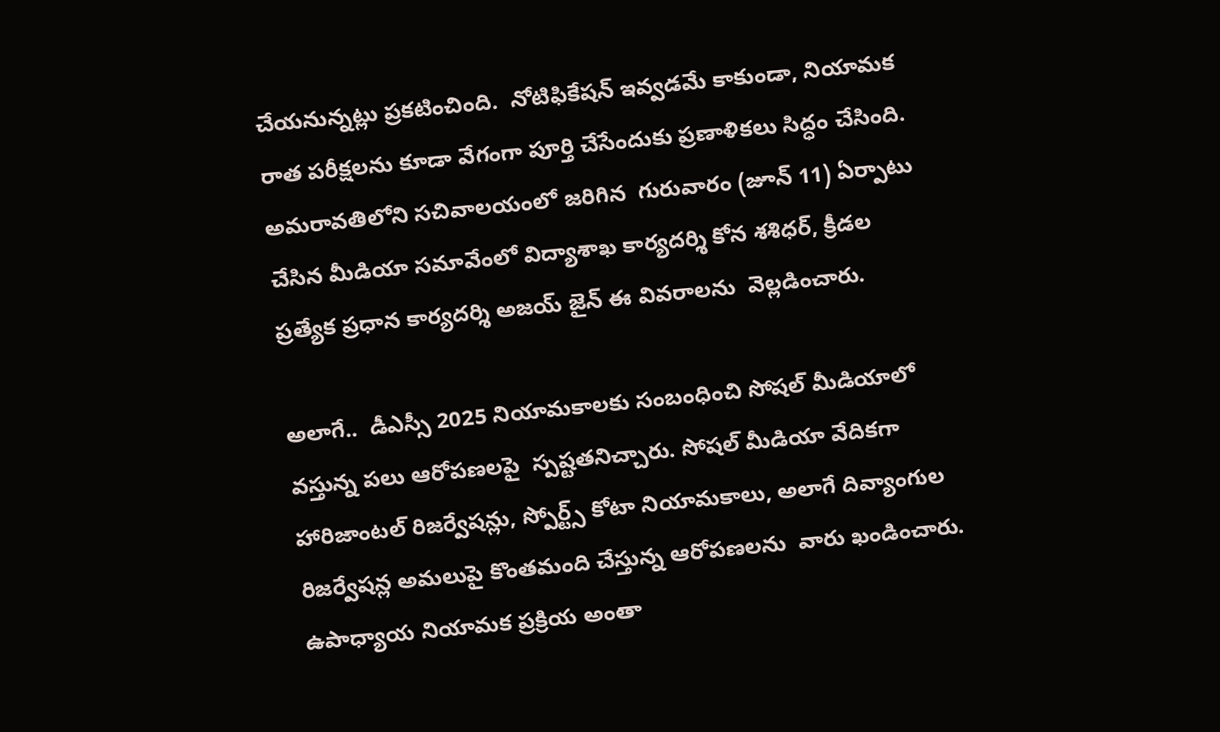చేయనున్నట్లు ప్రకటించింది.  నోటిఫికేషన్ ఇవ్వడమే కాకుండా, నియామక రాత పరీక్షలను కూడా వేగంగా పూర్తి చేసేందుకు ప్రణాళికలు సిద్ధం చేసింది.  అమరావతిలోని సచివాలయంలో జరిగిన  గురువారం (జూన్ 11) ఏర్పాటు చేసిన మీడియా సమావేంలో విద్యాశాఖ కార్యదర్శి కోన శశిధర్, క్రీడల ప్రత్యేక ప్రధాన కార్యదర్శి అజయ్ జైన్ ఈ వివరాలను  వెల్లడించారు.

అలాగే..  డీఎస్సీ 2025 నియామకాలకు సంబంధించి సోషల్ మీడియాలో వస్తున్న పలు ఆరోపణలపై  స్పష్టతనిచ్చారు. సోషల్ మీడియా వేదికగా హారిజాంటల్ రిజర్వేషన్లు, స్పోర్ట్స్ కోటా నియామకాలు, అలాగే దివ్యాంగుల రిజర్వేషన్ల అమలుపై కొంతమంది చేస్తున్న ఆరోపణలను  వారు ఖండించారు.  ఉపాధ్యాయ నియామక ప్రక్రియ అంతా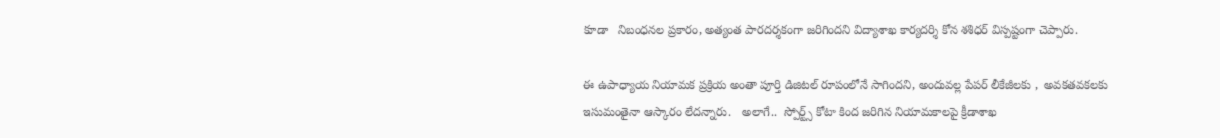కూడా   నిబంధనల ప్రకారం, అత్యంత పారదర్శకంగా జరిగిందని విద్యాశాఖ కార్యదర్శి కోన శశిధర్ విస్పష్టంగా చెప్పారు.

ఈ ఉపాధ్యాయ నియామక ప్రక్రియ అంతా పూర్తి డిజిటల్ రూపంలోనే సాగిందని, అందువల్ల పేపర్ లీకేజీలకు ,  అవకతవకలకు  ఇసుమంతైనా ఆస్కారం లేదన్నారు.   అలాగే..  స్పోర్ట్స్ కోటా కింద జరిగిన నియామకాలపై క్రీడాశాఖ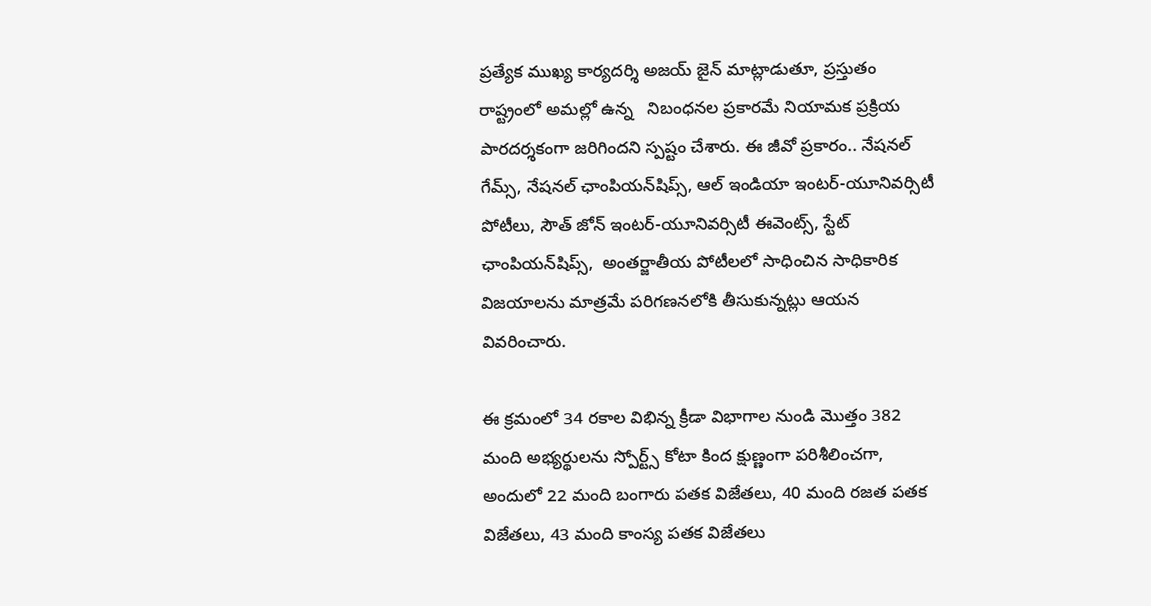ప్రత్యేక ముఖ్య కార్యదర్శి అజయ్ జైన్ మాట్లాడుతూ, ప్రస్తుతం రాష్ట్రంలో అమల్లో ఉన్న   నిబంధనల ప్రకారమే నియామక ప్రక్రియ  పారదర్శకంగా జరిగిందని స్పష్టం చేశారు. ఈ జీవో ప్రకారం.. నేషనల్ గేమ్స్, నేషనల్ ఛాంపియన్‌షిప్స్, ఆల్ ఇండియా ఇంటర్-యూనివర్సిటీ పోటీలు, సౌత్ జోన్ ఇంటర్-యూనివర్సిటీ ఈవెంట్స్, స్టేట్ ఛాంపియన్‌షిప్స్,  అంతర్జాతీయ పోటీలలో సాధించిన సాధికారిక విజయాలను మాత్రమే పరిగణనలోకి తీసుకున్నట్లు ఆయన వివరించారు.

ఈ క్రమంలో 34 రకాల విభిన్న క్రీడా విభాగాల నుండి మొత్తం 382 మంది అభ్యర్థులను స్పోర్ట్స్ కోటా కింద క్షుణ్ణంగా పరిశీలించగా, అందులో 22 మంది బంగారు పతక విజేతలు, 40 మంది రజత పతక విజేతలు, 43 మంది కాంస్య పతక విజేతలు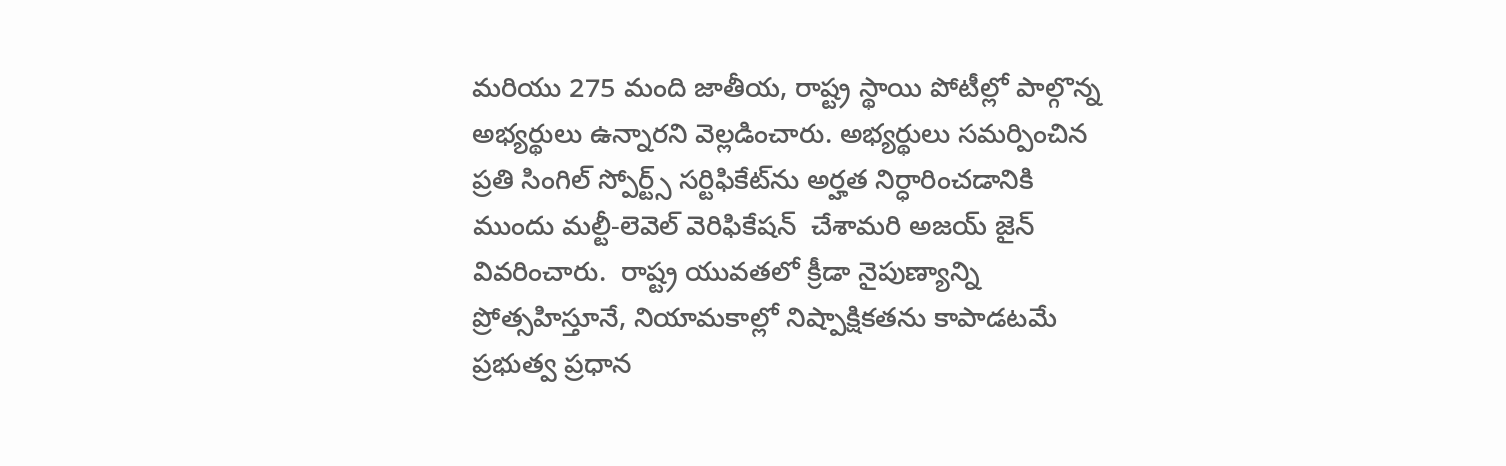మరియు 275 మంది జాతీయ, రాష్ట్ర స్థాయి పోటీల్లో పాల్గొన్న అభ్యర్థులు ఉన్నారని వెల్లడించారు. అభ్యర్థులు సమర్పించిన ప్రతి సింగిల్ స్పోర్ట్స్ సర్టిఫికేట్‌ను అర్హత నిర్ధారించడానికి ముందు మల్టీ-లెవెల్ వెరిఫికేషన్  చేశామరి అజయ్ జైన్ వివరించారు.  రాష్ట్ర యువతలో క్రీడా నైపుణ్యాన్ని ప్రోత్సహిస్తూనే, నియామకాల్లో నిష్పాక్షికతను కాపాడటమే ప్రభుత్వ ప్రధాన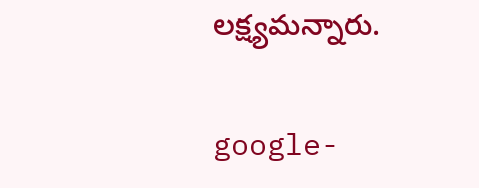లక్ష్యమన్నారు.

google-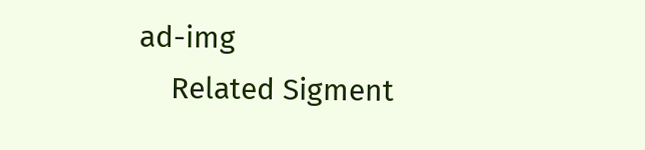ad-img
    Related Sigment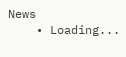News
    • Loading...